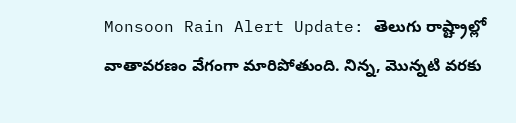Monsoon Rain Alert Update: తెలుగు రాష్ట్రాల్లో వాతావరణం వేగంగా మారిపోతుంది. నిన్న, మొన్నటి వరకు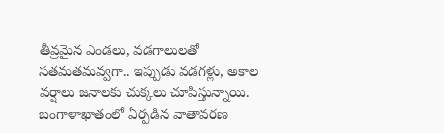తీవ్రమైన ఎండలు, వడగాలులతో సతమతమవ్వగా.. ఇప్పుడు వడగళ్లు, అకాల వర్షాలు జనాలకు చుక్కలు చూపిస్తున్నాయి. బంగాళాఖాతంలో ఏర్పడిన వాతావరణ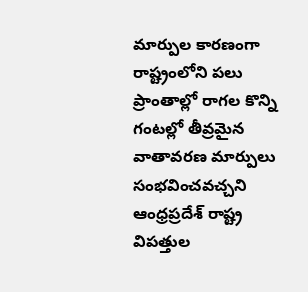మార్పుల కారణంగా రాష్ట్రంలోని పలు ప్రాంతాల్లో రాగల కొన్ని గంటల్లో తీవ్రమైన వాతావరణ మార్పులు సంభవించవచ్చని ఆంధ్రప్రదేశ్ రాష్ట్ర విపత్తుల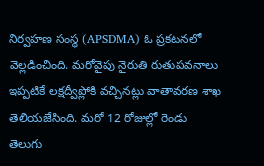నిర్వహణ సంస్థ (APSDMA) ఓ ప్రకటనలో వెల్లడించింది. మరోవైపు నైరుతి రుతుపవనాలు ఇప్పటికే లక్షద్వీప్లోకి వచ్చినట్లు వాతావరణ శాఖ తెలియజేసింది. మరో 12 రోజుల్లో రెండు తెలుగు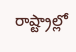రాష్ట్రాల్లో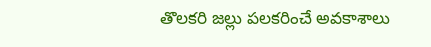తొలకరి జల్లు పలకరించే అవకాశాలు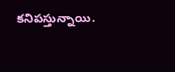కనిపస్తున్నాయి.